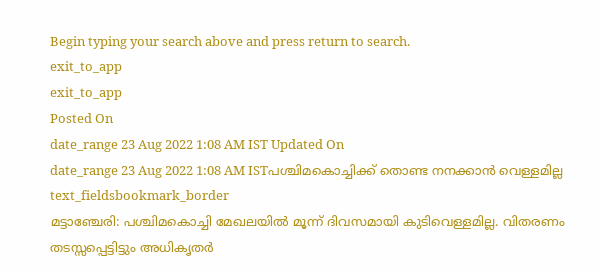Begin typing your search above and press return to search.
exit_to_app
exit_to_app
Posted On
date_range 23 Aug 2022 1:08 AM IST Updated On
date_range 23 Aug 2022 1:08 AM ISTപശ്ചിമകൊച്ചിക്ക് തൊണ്ട നനക്കാൻ വെള്ളമില്ല
text_fieldsbookmark_border
മട്ടാഞ്ചേരി: പശ്ചിമകൊച്ചി മേഖലയിൽ മൂന്ന് ദിവസമായി കുടിവെള്ളമില്ല. വിതരണം തടസ്സപ്പെട്ടിട്ടും അധികൃതർ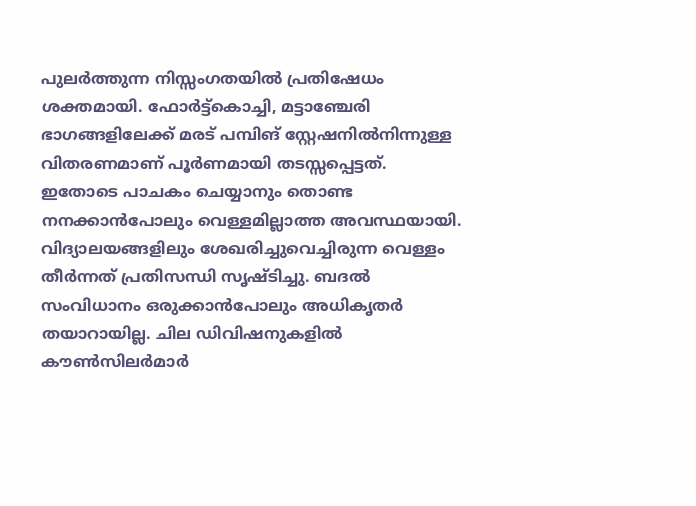പുലർത്തുന്ന നിസ്സംഗതയിൽ പ്രതിഷേധം ശക്തമായി. ഫോർട്ട്കൊച്ചി, മട്ടാഞ്ചേരി ഭാഗങ്ങളിലേക്ക് മരട് പമ്പിങ് സ്റ്റേഷനിൽനിന്നുള്ള വിതരണമാണ് പൂർണമായി തടസ്സപ്പെട്ടത്. ഇതോടെ പാചകം ചെയ്യാനും തൊണ്ട നനക്കാൻപോലും വെള്ളമില്ലാത്ത അവസ്ഥയായി. വിദ്യാലയങ്ങളിലും ശേഖരിച്ചുവെച്ചിരുന്ന വെള്ളം തീർന്നത് പ്രതിസന്ധി സൃഷ്ടിച്ചു. ബദൽ സംവിധാനം ഒരുക്കാൻപോലും അധികൃതർ തയാറായില്ല. ചില ഡിവിഷനുകളിൽ കൗൺസിലർമാർ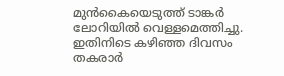മുൻകൈയെടുത്ത് ടാങ്കർ ലോറിയിൽ വെള്ളമെത്തിച്ചു. ഇതിനിടെ കഴിഞ്ഞ ദിവസം തകരാർ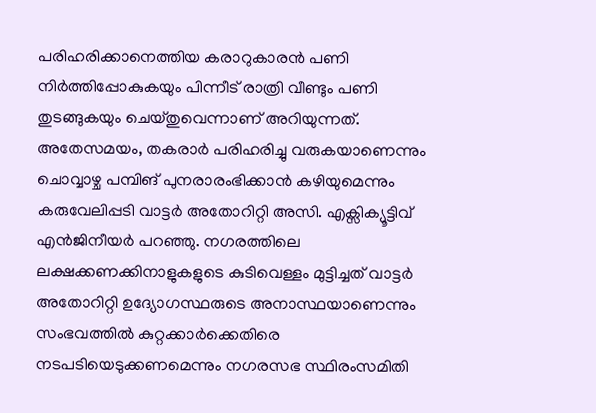പരിഹരിക്കാനെത്തിയ കരാറുകാരൻ പണി നിർത്തിപ്പോകുകയും പിന്നീട് രാത്രി വീണ്ടും പണി തുടങ്ങുകയും ചെയ്തുവെന്നാണ് അറിയുന്നത്. അതേസമയം, തകരാർ പരിഹരിച്ചു വരുകയാണെന്നും ചൊവ്വാഴ്ച പമ്പിങ് പുനരാരംഭിക്കാൻ കഴിയുമെന്നും കരുവേലിപ്പടി വാട്ടർ അതോറിറ്റി അസി. എക്സിക്യൂട്ടിവ് എൻജിനീയർ പറഞ്ഞു. നഗരത്തിലെ ലക്ഷക്കണക്കിനാളുകളുടെ കുടിവെള്ളം മുട്ടിച്ചത് വാട്ടർ അതോറിറ്റി ഉദ്യോഗസ്ഥരുടെ അനാസ്ഥയാണെന്നും സംഭവത്തിൽ കുറ്റക്കാർക്കെതിരെ നടപടിയെടുക്കണമെന്നും നഗരസഭ സ്ഥിരംസമിതി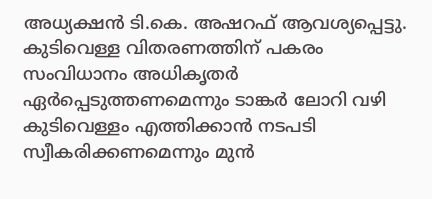അധ്യക്ഷൻ ടി.കെ. അഷറഫ് ആവശ്യപ്പെട്ടു. കുടിവെള്ള വിതരണത്തിന് പകരം സംവിധാനം അധികൃതർ ഏർപ്പെടുത്തണമെന്നും ടാങ്കർ ലോറി വഴി കുടിവെള്ളം എത്തിക്കാൻ നടപടി സ്വീകരിക്കണമെന്നും മുൻ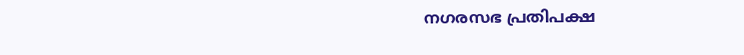നഗരസഭ പ്രതിപക്ഷ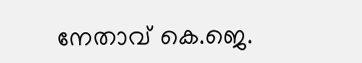നേതാവ് കെ.ജെ.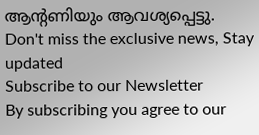ആന്റണിയും ആവശ്യപ്പെട്ടു.
Don't miss the exclusive news, Stay updated
Subscribe to our Newsletter
By subscribing you agree to our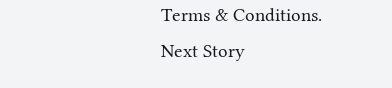Terms & Conditions.
Next Story